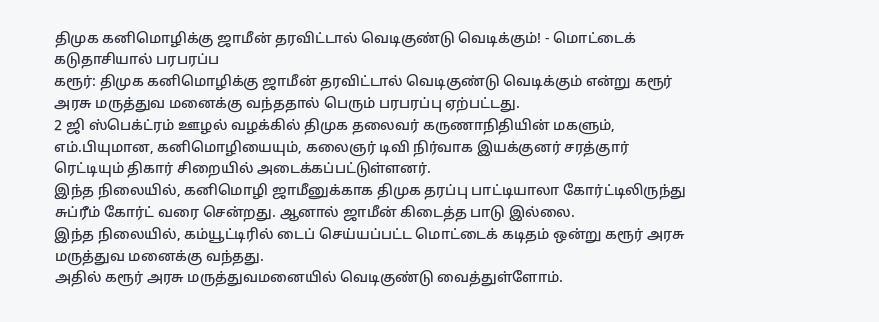திமுக கனிமொழிக்கு ஜாமீன் தரவிட்டால் வெடிகுண்டு வெடிக்கும்! - மொட்டைக் கடுதாசியால் பரபரப்ப
கரூர்: திமுக கனிமொழிக்கு ஜாமீன் தரவிட்டால் வெடிகுண்டு வெடிக்கும் என்று கரூர் அரசு மருத்துவ மனைக்கு வந்ததால் பெரும் பரபரப்பு ஏற்பட்டது.
2 ஜி ஸ்பெக்ட்ரம் ஊழல் வழக்கில் திமுக தலைவர் கருணாநிதியின் மகளும், எம்.பியுமான, கனிமொழியையும், கலைஞர் டிவி நிர்வாக இயக்குனர் சரத்குார் ரெட்டியும் திகார் சிறையில் அடைக்கப்பட்டுள்ளனர்.
இந்த நிலையில், கனிமொழி ஜாமீனுக்காக திமுக தரப்பு பாட்டியாலா கோர்ட்டிலிருந்து சுப்ரீம் கோர்ட் வரை சென்றது. ஆனால் ஜாமீன் கிடைத்த பாடு இல்லை.
இந்த நிலையில், கம்யூட்டிரில் டைப் செய்யப்பட்ட மொட்டைக் கடிதம் ஒன்று கரூர் அரசு மருத்துவ மனைக்கு வந்தது.
அதில் கரூர் அரசு மருத்துவமனையில் வெடிகுண்டு வைத்துள்ளோம்.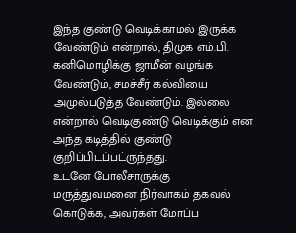இந்த குண்டு வெடிக்காமல் இருக்க வேண்டும் என்றால், திமுக எம்.பி. கனிமொழிக்கு ஜாமீன் வழங்க வேண்டும், சமச்சீர் கல்வியை அமுல்படுத்த வேண்டும். இல்லை என்றால் வெடிகுண்டு வெடிக்கும் என அந்த கடித்தில் குண்டு குறிப்பிடப்பட்ருந்தது.
உடனே போலீசாருக்கு மருத்துவமனை நிர்வாகம் தகவல் கொடுக்க, அவர்கள் மோப்ப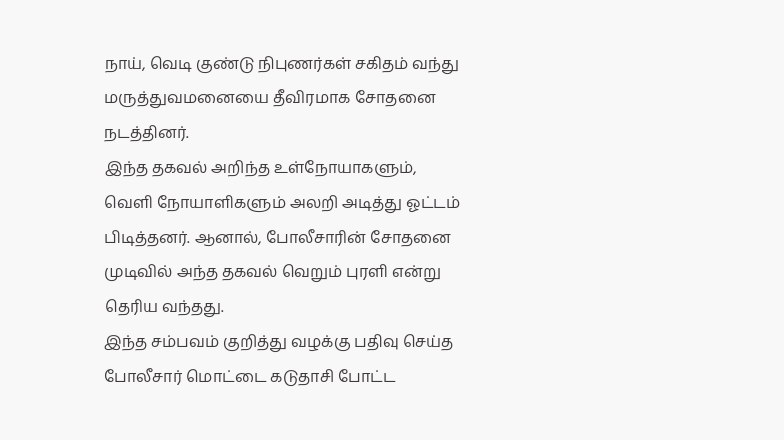நாய், வெடி குண்டு நிபுணர்கள் சகிதம் வந்து மருத்துவமனையை தீவிரமாக சோதனை நடத்தினர்.
இந்த தகவல் அறிந்த உள்நோயாகளும், வெளி நோயாளிகளும் அலறி அடித்து ஓட்டம் பிடித்தனர். ஆனால், போலீசாரின் சோதனை முடிவில் அந்த தகவல் வெறும் புரளி என்று தெரிய வந்தது.
இந்த சம்பவம் குறித்து வழக்கு பதிவு செய்த போலீசார் மொட்டை கடுதாசி போட்ட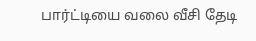பார்ட்டியை வலை வீசி தேடி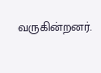வருகின்றனர்.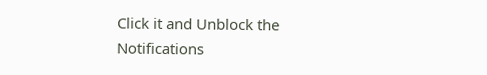Click it and Unblock the Notifications